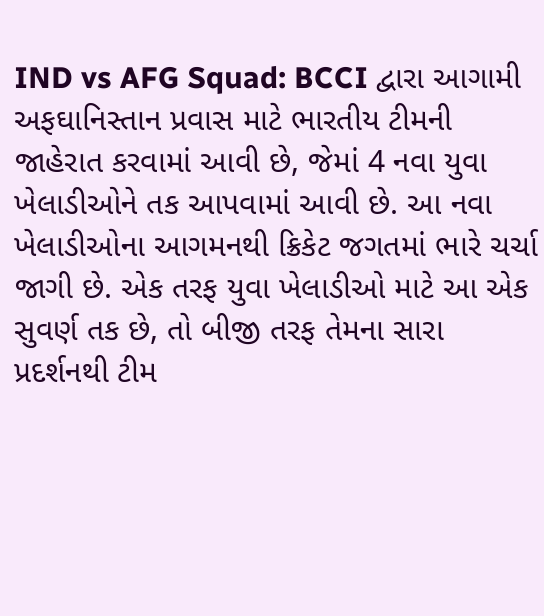IND vs AFG Squad: BCCI દ્વારા આગામી અફઘાનિસ્તાન પ્રવાસ માટે ભારતીય ટીમની જાહેરાત કરવામાં આવી છે, જેમાં 4 નવા યુવા ખેલાડીઓને તક આપવામાં આવી છે. આ નવા ખેલાડીઓના આગમનથી ક્રિકેટ જગતમાં ભારે ચર્ચા જાગી છે. એક તરફ યુવા ખેલાડીઓ માટે આ એક સુવર્ણ તક છે, તો બીજી તરફ તેમના સારા પ્રદર્શનથી ટીમ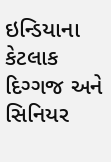ઇન્ડિયાના કેટલાક દિગ્ગજ અને સિનિયર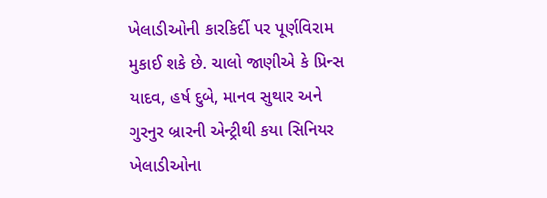ખેલાડીઓની કારકિર્દી પર પૂર્ણવિરામ મુકાઈ શકે છે. ચાલો જાણીએ કે પ્રિન્સ યાદવ, હર્ષ દુબે, માનવ સુથાર અને ગુરનુર બ્રારની એન્ટ્રીથી કયા સિનિયર ખેલાડીઓના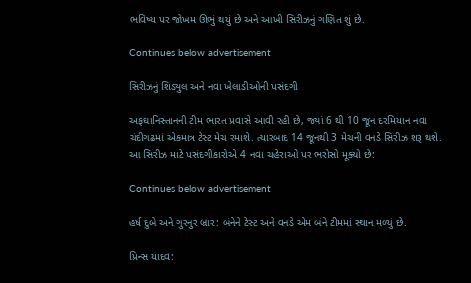ભવિષ્ય પર જોખમ ઊભું થયું છે અને આખી સિરીઝનું ગણિત શું છે.

Continues below advertisement

સિરીઝનું શિડ્યુલ અને નવા ખેલાડીઓની પસંદગી

અફઘાનિસ્તાનની ટીમ ભારત પ્રવાસે આવી રહી છે, જ્યાં 6 થી 10 જૂન દરમિયાન નવા ચંદીગઢમાં એકમાત્ર ટેસ્ટ મેચ રમાશે. ત્યારબાદ 14 જૂનથી 3 મેચની વનડે સિરીઝ શરૂ થશે. આ સિરીઝ માટે પસંદગીકારોએ 4 નવા ચહેરાઓ પર ભરોસો મૂક્યો છે:

Continues below advertisement

હર્ષ દુબે અને ગુરનુર બ્રાર: બંનેને ટેસ્ટ અને વનડે એમ બંને ટીમમાં સ્થાન મળ્યું છે.

પ્રિન્સ યાદવ: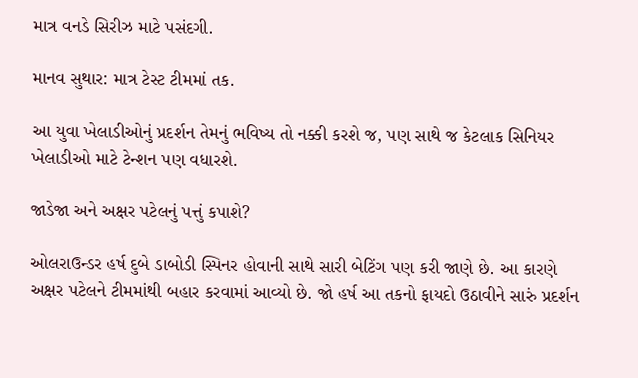માત્ર વનડે સિરીઝ માટે પસંદગી.

માનવ સુથાર: માત્ર ટેસ્ટ ટીમમાં તક.

આ યુવા ખેલાડીઓનું પ્રદર્શન તેમનું ભવિષ્ય તો નક્કી કરશે જ, પણ સાથે જ કેટલાક સિનિયર ખેલાડીઓ માટે ટેન્શન પણ વધારશે.

જાડેજા અને અક્ષર પટેલનું પત્તું કપાશે?

ઓલરાઉન્ડર હર્ષ દુબે ડાબોડી સ્પિનર હોવાની સાથે સારી બેટિંગ પણ કરી જાણે છે. આ કારણે અક્ષર પટેલને ટીમમાંથી બહાર કરવામાં આવ્યો છે. જો હર્ષ આ તકનો ફાયદો ઉઠાવીને સારું પ્રદર્શન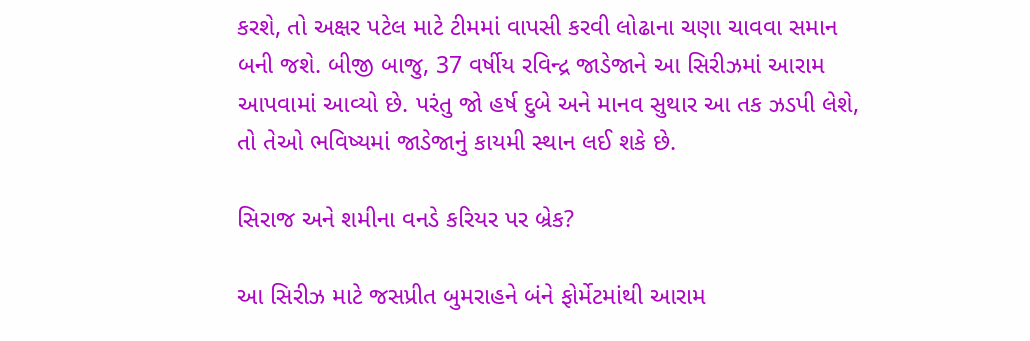કરશે, તો અક્ષર પટેલ માટે ટીમમાં વાપસી કરવી લોઢાના ચણા ચાવવા સમાન બની જશે. બીજી બાજુ, 37 વર્ષીય રવિન્દ્ર જાડેજાને આ સિરીઝમાં આરામ આપવામાં આવ્યો છે. પરંતુ જો હર્ષ દુબે અને માનવ સુથાર આ તક ઝડપી લેશે, તો તેઓ ભવિષ્યમાં જાડેજાનું કાયમી સ્થાન લઈ શકે છે.

સિરાજ અને શમીના વનડે કરિયર પર બ્રેક?

આ સિરીઝ માટે જસપ્રીત બુમરાહને બંને ફોર્મેટમાંથી આરામ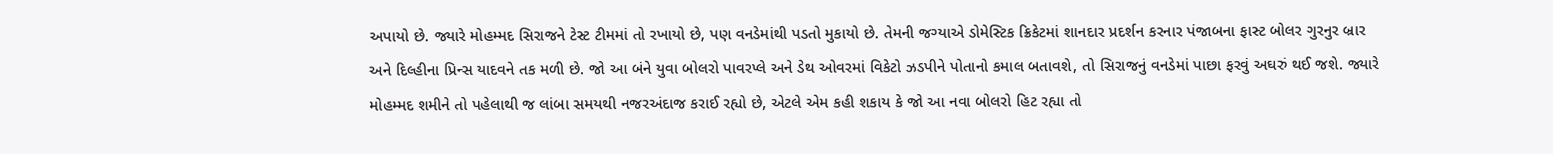અપાયો છે. જ્યારે મોહમ્મદ સિરાજને ટેસ્ટ ટીમમાં તો રખાયો છે, પણ વનડેમાંથી પડતો મુકાયો છે. તેમની જગ્યાએ ડોમેસ્ટિક ક્રિકેટમાં શાનદાર પ્રદર્શન કરનાર પંજાબના ફાસ્ટ બોલર ગુરનુર બ્રાર અને દિલ્હીના પ્રિન્સ યાદવને તક મળી છે. જો આ બંને યુવા બોલરો પાવરપ્લે અને ડેથ ઓવરમાં વિકેટો ઝડપીને પોતાનો કમાલ બતાવશે, તો સિરાજનું વનડેમાં પાછા ફરવું અઘરું થઈ જશે. જ્યારે મોહમ્મદ શમીને તો પહેલાથી જ લાંબા સમયથી નજરઅંદાજ કરાઈ રહ્યો છે, એટલે એમ કહી શકાય કે જો આ નવા બોલરો હિટ રહ્યા તો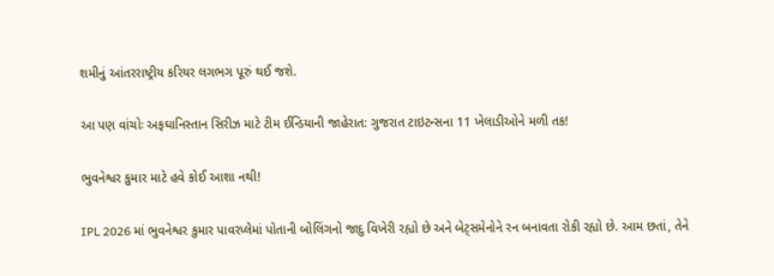શમીનું આંતરરાષ્ટ્રીય કરિયર લગભગ પૂરું થઈ જશે.

આ પણ વાંચોઃ અફઘાનિસ્તાન સિરીઝ માટે ટીમ ઈન્ડિયાની જાહેરાત: ગુજરાત ટાઇટન્સના 11 ખેલાડીઓને મળી તક!

ભુવનેશ્વર કુમાર માટે હવે કોઈ આશા નથી!

IPL 2026 માં ભુવનેશ્વર કુમાર પાવરપ્લેમાં પોતાની બોલિંગનો જાદુ વિખેરી રહ્યો છે અને બેટ્સમેનોને રન બનાવતા રોકી રહ્યો છે. આમ છતાં, તેને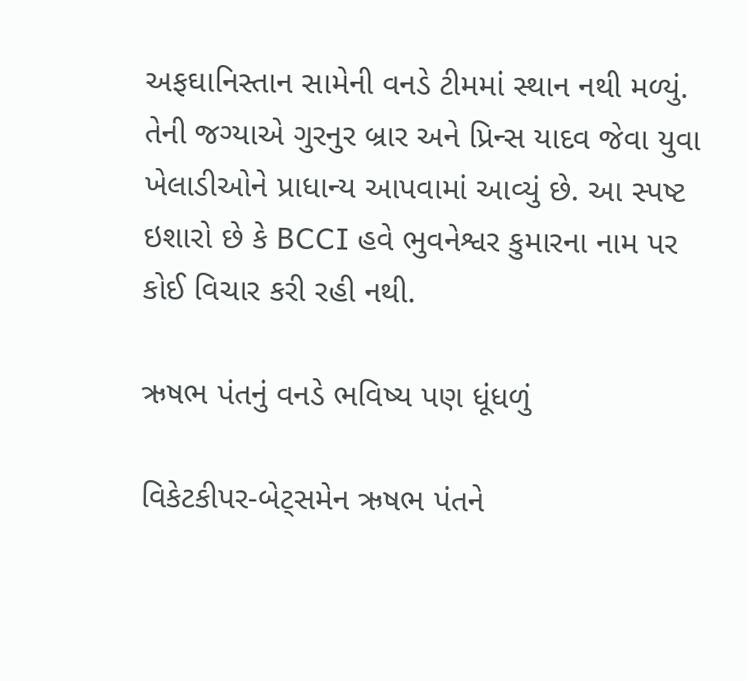અફઘાનિસ્તાન સામેની વનડે ટીમમાં સ્થાન નથી મળ્યું. તેની જગ્યાએ ગુરનુર બ્રાર અને પ્રિન્સ યાદવ જેવા યુવા ખેલાડીઓને પ્રાધાન્ય આપવામાં આવ્યું છે. આ સ્પષ્ટ ઇશારો છે કે BCCI હવે ભુવનેશ્વર કુમારના નામ પર કોઈ વિચાર કરી રહી નથી.

ઋષભ પંતનું વનડે ભવિષ્ય પણ ધૂંધળું

વિકેટકીપર-બેટ્સમેન ઋષભ પંતને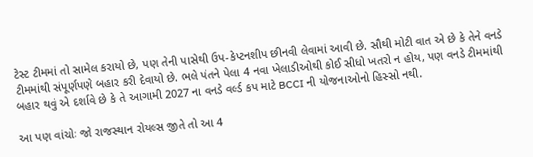ટેસ્ટ ટીમમાં તો સામેલ કરાયો છે, પણ તેની પાસેથી ઉપ-કેપ્ટનશીપ છીનવી લેવામાં આવી છે. સૌથી મોટી વાત એ છે કે તેને વનડે ટીમમાંથી સંપૂર્ણપણે બહાર કરી દેવાયો છે. ભલે પંતને પેલા 4 નવા ખેલાડીઓથી કોઈ સીધો ખતરો ન હોય, પણ વનડે ટીમમાંથી બહાર થવું એ દર્શાવે છે કે તે આગામી 2027 ના વનડે વર્લ્ડ કપ માટે BCCI ની યોજનાઓનો હિસ્સો નથી.

આ પણ વાંચોઃ જો રાજસ્થાન રોયલ્સ જીતે તો આ 4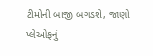ટીમોની બાજી બગડશે, જાણો પ્લેઓફનું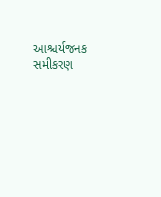આશ્ચર્યજનક સમીકરણ